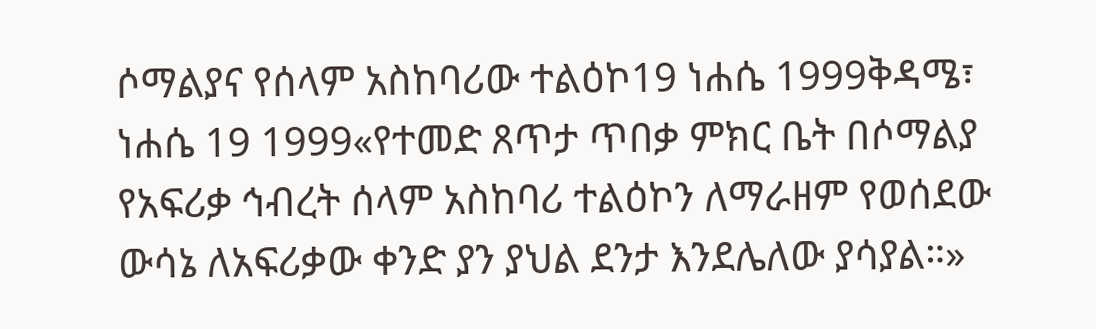ሶማልያና የሰላም አስከባሪው ተልዕኮ19 ነሐሴ 1999ቅዳሜ፣ ነሐሴ 19 1999«የተመድ ጸጥታ ጥበቃ ምክር ቤት በሶማልያ የአፍሪቃ ኅብረት ሰላም አስከባሪ ተልዕኮን ለማራዘም የወሰደው ውሳኔ ለአፍሪቃው ቀንድ ያን ያህል ደንታ እንደሌለው ያሳያል።»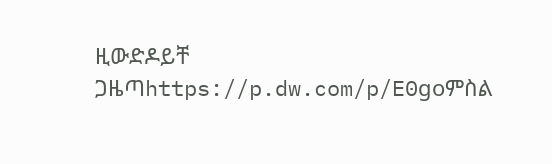ዚውድዶይቸ ጋዜጣhttps://p.dw.com/p/E0goምስል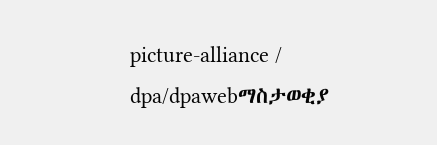picture-alliance / dpa/dpawebማስታወቂያ